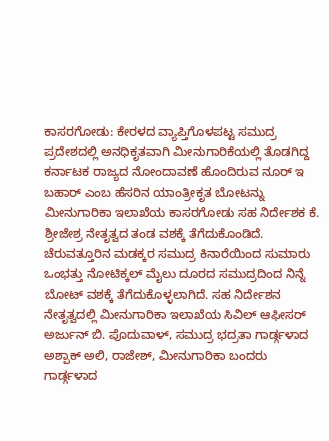ಕಾಸರಗೋಡು: ಕೇರಳದ ವ್ಯಾಪ್ತಿಗೊಳಪಟ್ಟ ಸಮುದ್ರ ಪ್ರದೇಶದಲ್ಲಿ ಅನಧಿಕೃತವಾಗಿ ಮೀನುಗಾರಿಕೆಯಲ್ಲಿ ತೊಡಗಿದ್ದ ಕರ್ನಾಟಕ ರಾಜ್ಯದ ನೋಂದಾವಣೆ ಹೊಂದಿರುವ ನೂರ್ ಇ ಬಹಾರ್ ಎಂಬ ಹೆಸರಿನ ಯಾಂತ್ರೀಕೃತ ಬೋಟನ್ನು ಮೀನುಗಾರಿಕಾ ಇಲಾಖೆಯ ಕಾಸರಗೋಡು ಸಹ ನಿರ್ದೇಶಕ ಕೆ. ಶ್ರೀಜೇಶ್ರ ನೇತೃತ್ವದ ತಂಡ ವಶಕ್ಕೆ ತೆಗೆದುಕೊಂಡಿದೆ. ಚೆರುವತ್ತೂರಿನ ಮಡಕ್ಕರ ಸಮುದ್ರ ಕಿನಾರೆಯಿಂದ ಸುಮಾರು ಒಂಭತ್ತು ನೋಟಿಕ್ಕಲ್ ಮೈಲು ದೂರದ ಸಮುದ್ರದಿಂದ ನಿನ್ನೆ ಬೋಟ್ ವಶಕ್ಕೆ ತೆಗೆದುಕೊಳ್ಳಲಾಗಿದೆ. ಸಹ ನಿರ್ದೇಶನ ನೇತೃತ್ವದಲ್ಲಿ ಮೀನುಗಾರಿಕಾ ಇಲಾಖೆಯ ಸಿವಿಲ್ ಆಫೀಸರ್ ಅರ್ಜುನ್ ಬಿ. ಪೊದುವಾಳ್, ಸಮುದ್ರ ಭದ್ರತಾ ಗಾರ್ಡ್ಗಳಾದ ಅಶ್ಪಾಕ್ ಅಲಿ, ರಾಜೇಶ್, ಮೀನುಗಾರಿಕಾ ಬಂದರು ಗಾರ್ಡ್ಗಳಾದ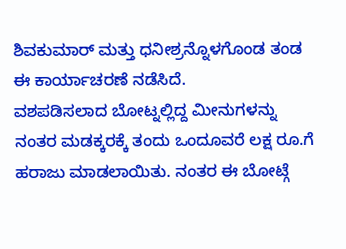ಶಿವಕುಮಾರ್ ಮತ್ತು ಧನೀಶ್ರನ್ನೊಳಗೊಂಡ ತಂಡ ಈ ಕಾರ್ಯಾಚರಣೆ ನಡೆಸಿದೆ.
ವಶಪಡಿಸಲಾದ ಬೋಟ್ನಲ್ಲಿದ್ದ ಮೀನುಗಳನ್ನು ನಂತರ ಮಡಕ್ಕರಕ್ಕೆ ತಂದು ಒಂದೂವರೆ ಲಕ್ಷ ರೂ.ಗೆ ಹರಾಜು ಮಾಡಲಾಯಿತು. ನಂತರ ಈ ಬೋಟ್ಗೆ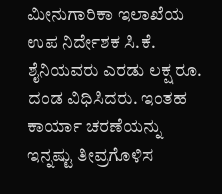ಮೀನುಗಾರಿಕಾ ಇಲಾಖೆಯ ಉಪ ನಿರ್ದೇಶಕ ಸಿ.ಕೆ. ಶೈನಿಯವರು ಎರಡು ಲಕ್ಷ ರೂ. ದಂಡ ವಿಧಿಸಿದರು. ಇಂತಹ ಕಾರ್ಯಾ ಚರಣೆಯನ್ನು ಇನ್ನಷ್ಟು ತೀವ್ರಗೊಳಿಸ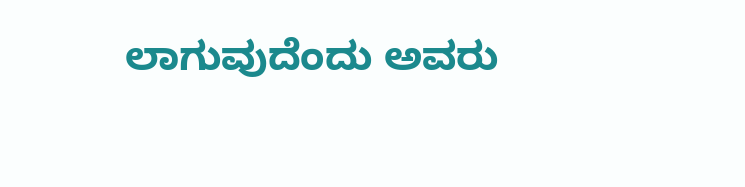ಲಾಗುವುದೆಂದು ಅವರು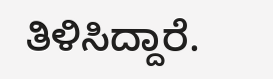ತಿಳಿಸಿದ್ದಾರೆ.